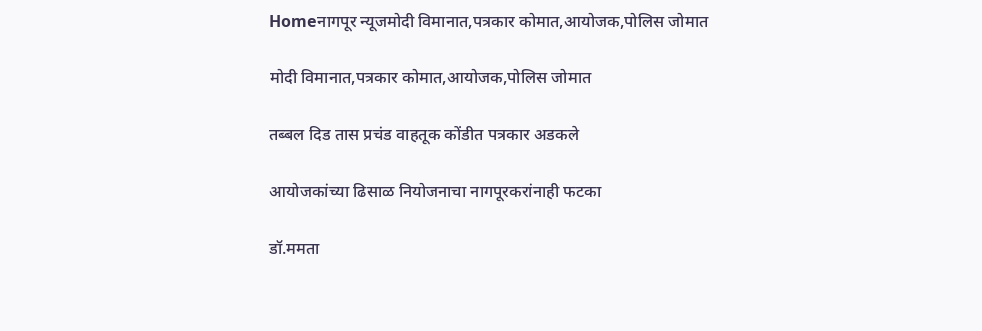Homeनागपूर न्यूजमोदी विमानात,पत्रकार कोमात,आयोजक,पोलिस जोमात

मोदी विमानात,पत्रकार कोमात,आयोजक,पोलिस जोमात

तब्बल दिड तास प्रचंड वाहतूक कोंडीत पत्रकार अडकले

आयोजकांच्या ढिसाळ नियोजनाचा नागपूरकरांनाही फटका

डॉ.ममता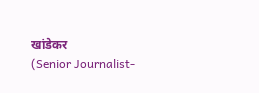खांडेकर
(Senior Journalist-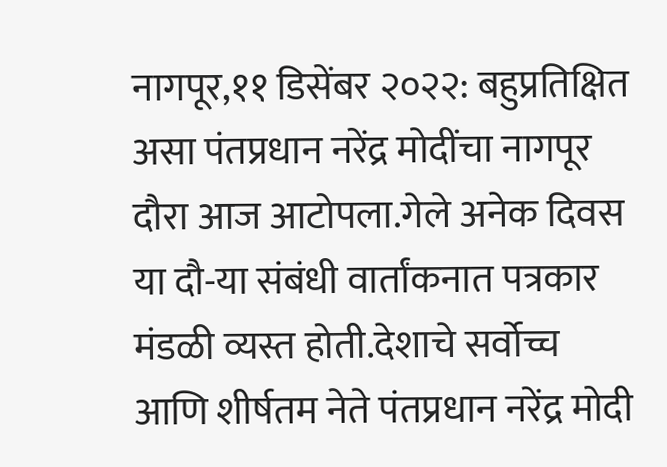नागपूर,११ डिसेंबर २०२२: बहुप्रतिक्षित असा पंतप्रधान नरेंद्र मोदींचा नागपूर दौरा आज आटोपला.गेले अनेक दिवस या दौ-या संबंधी वार्तांकनात पत्रकार मंडळी व्यस्त होती.देशाचे सर्वोच्च आणि शीर्षतम नेते पंतप्रधान नरेंद्र मोदी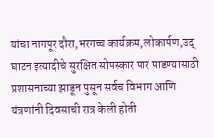यांचा नागपूर दौरा,भरगच्च कार्यक्रम,लोकार्पण,उद् घाटन इत्यादीचे सुरक्षित सोपस्कार पार पाडण्यासाठी प्रशासनाच्या झाडून पुसून सर्वच विभाग आणि यंत्रणांनी दिवसाची रात्र केली होती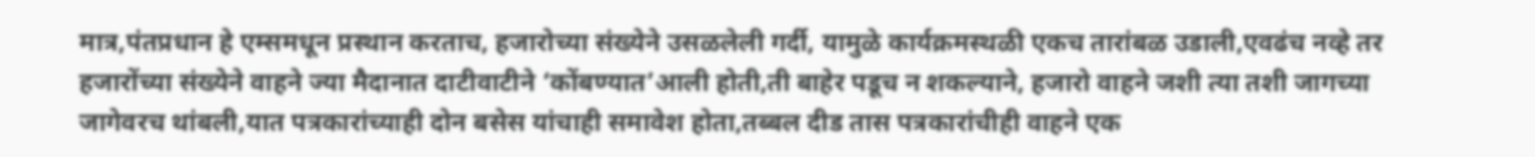मात्र,पंतप्रधान हे एम्समधून प्रस्थान करताच, हजारोच्या संख्येने उसळलेली गर्दी, यामुळे कार्यक्रमस्थळी एकच तारांबळ उडाली,एवढंच नव्हे तर हजारोंच्या संख्येने वाहने ज्या मैदानात दाटीवाटीने ‘कोंबण्यात’आली होती,ती बाहेर पडूच न शकल्याने, हजारो वाहने जशी त्या तशी जागच्या जागेवरच थांबली,यात पत्रकारांच्याही दोन बसेस यांचाही समावेश होता,तब्बल दीड तास पत्रकारांचीही वाहने एक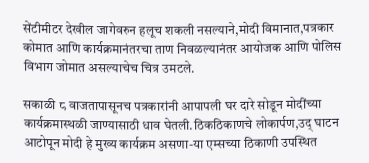सेंटीमीटर देखील जागेवरुन हलूच शकली नसल्याने,मोदी विमानात,पत्रकार कोमात आणि कार्यक्रमानंतरचा ताण निवळल्यानंतर आयोजक आणि पोलिस विभाग जोमात असल्याचेच चित्र उमटले.

सकाळी ८ वाजतापासूनच पत्रकारांनी आपापली घर दारे सोडून मोदींच्या कार्यक्रमास्थळी जाण्यासाठी धाव घेतली.ठिकठिकाणचे लोकार्पण,उद् घाटन आटोपून मोदी हे मुख्य कार्यक्रम असणा-या एम्सच्या ठिकाणी उपस्थित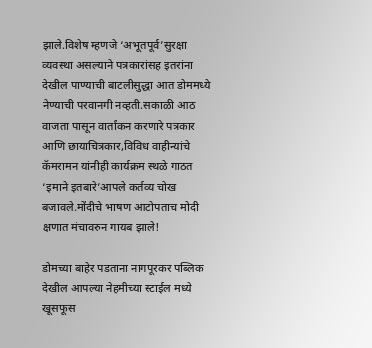झाले.विशेष म्हणजे ‘अभूतपूर्व’सुरक्षा व्यवस्था असल्याने पत्रकारांसह इतरांना देखील पाण्याची बाटलीसुद्धा आत डोममध्ये नेण्याची परवानगी नव्हती.सकाळी आठ वाजता पासून वार्तांकन करणारे पत्रकार आणि छायाचित्रकार,विविध वाहीन्यांचे कॅमरामन यांनीही कार्यक्रम स्थळे गाठत ‘इमाने इतबारे’आपले कर्तव्य चोख बजावले.मोंदीचे भाषण आटोपताच मोदी क्षणात मंचावरुन गायब झाले!

डोमच्या बाहेर पडताना नागपूरकर पब्लिक देखील आपल्या नेहमीच्या स्टाईल मध्ये खूसफूस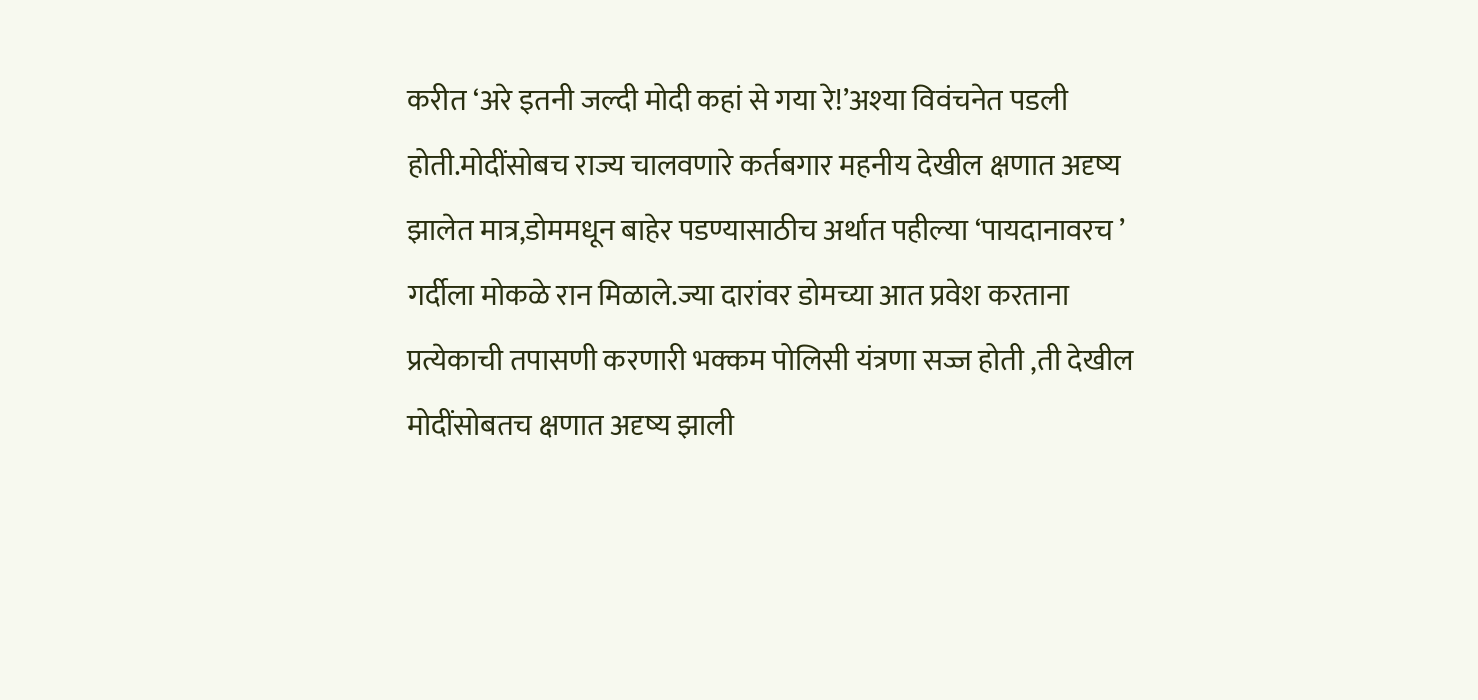करीत ‘अरे इतनी जल्दी मोदी कहां से गया रे!’अश्‍या विवंचनेत पडली होती.मोदींसोबच राज्य चालवणारे कर्तबगार महनीय देखील क्षणात अदृष्य झालेत मात्र,डोममधून बाहेर पडण्यासाठीच अर्थात पहील्या ‘पायदानावरच ’ गर्दीला मोकळे रान मिळाले.ज्या दारांवर डोमच्या आत प्रवेश करताना प्रत्येकाची तपासणी करणारी भक्कम पोलिसी यंत्रणा सज्ज होती ,ती देखील मोदींसोबतच क्षणात अदृष्य झाली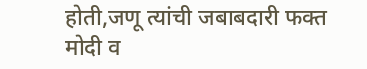होती,जणू त्यांची जबाबदारी फक्त मोदी व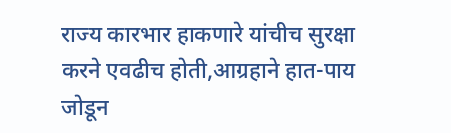राज्य कारभार हाकणारे यांचीच सुरक्षा करने एवढीच होती,आग्रहाने हात-पाय जोडून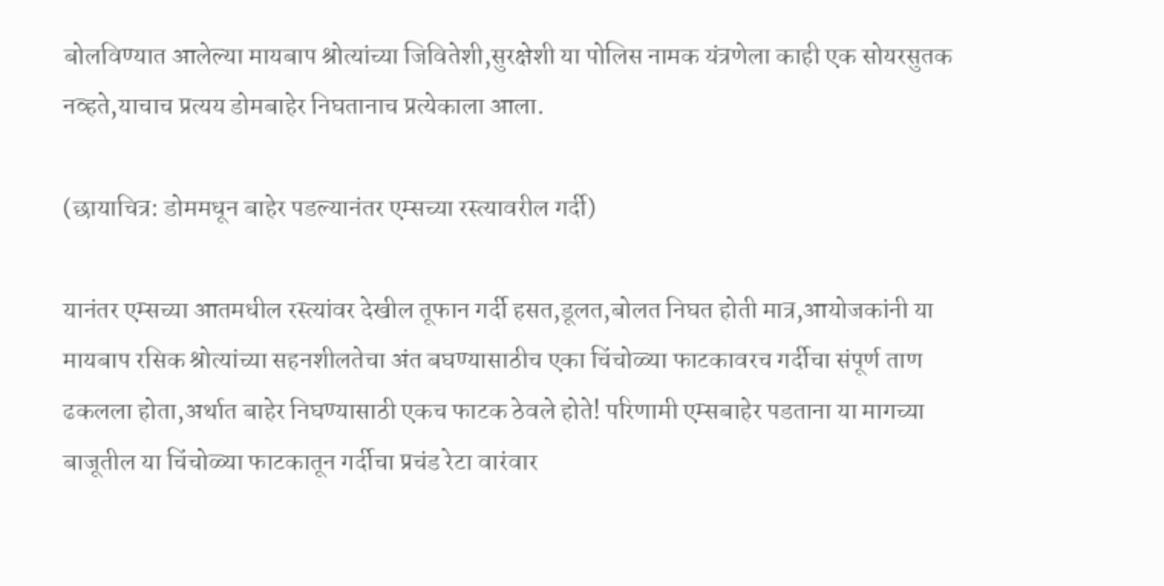बोलविण्यात आलेल्या मायबाप श्रोत्यांच्या जिवितेशी,सुरक्षेशी या पोलिस नामक यंत्रणेला काही एक सोयरसुतक नव्हते,याचाच प्रत्यय डोमबाहेर निघतानाच प्रत्येकाला आला.

(छायाचित्र: डोममधून बाहेर पडल्यानंतर एम्सच्या रस्त्यावरील गर्दी)

यानंतर एम्सच्या आतमधील रस्त्यांवर देखील तूफान गर्दी हसत,डूलत,बोलत निघत होती मात्र,आयोजकांनी या मायबाप रसिक श्रोत्यांच्या सहनशीलतेचा अंत बघण्यासाठीच एका चिंचोळ्या फाटकावरच गर्दीचा संपूर्ण ताण ढकलला होता,अर्थात बाहेर निघण्यासाठी एकच फाटक ठेवले होते! परिणामी एम्सबाहेर पडताना या मागच्या बाजूतील या चिंचोळ्या फाटकातून गर्दीचा प्रचंड रेटा वारंवार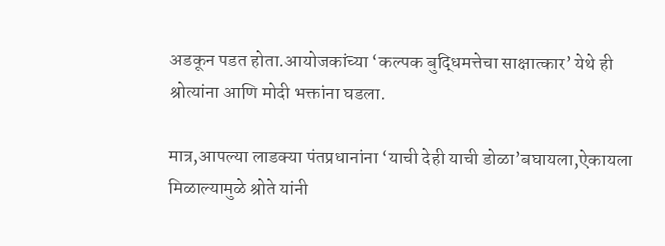अडकून पडत होता.आयोजकांच्या ‘कल्पक बुद्धिमत्तेचा साक्षात्कार’ येथे ही श्रोत्यांना आणि मोदी भक्तांना घडला.

मात्र,आपल्या लाडक्या पंतप्रधानांना ‘याची देही याची डोळा’बघायला,ऐकायला मिळाल्यामुळे श्रोते यांनी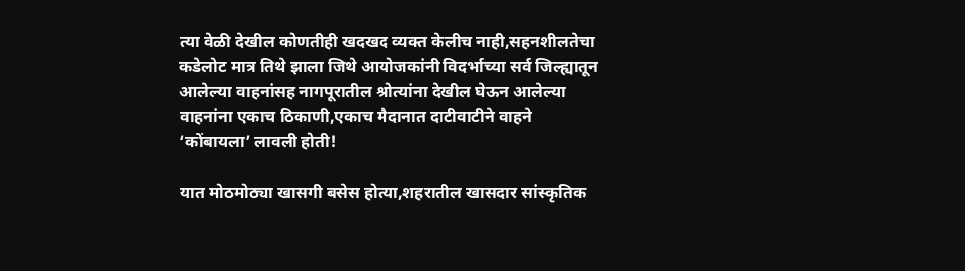त्या वेळी देखील कोणतीही खदखद व्यक्त केलीच नाही,सहनशीलतेचा कडेलोट मात्र तिथे झाला जिथे आयोजकांनी विदर्भाच्या सर्व जिल्ह्यातून आलेल्या वाहनांसह नागपूरातील श्रोत्यांना देखील घेऊन आलेल्या वाहनांना एकाच ठिकाणी,एकाच मैदानात दाटीवाटीने वाहने ‘कोंबायला’ लावली होती!

यात मोठमोठ्या खासगी बसेस होत्या,शहरातील खासदार सांस्कृतिक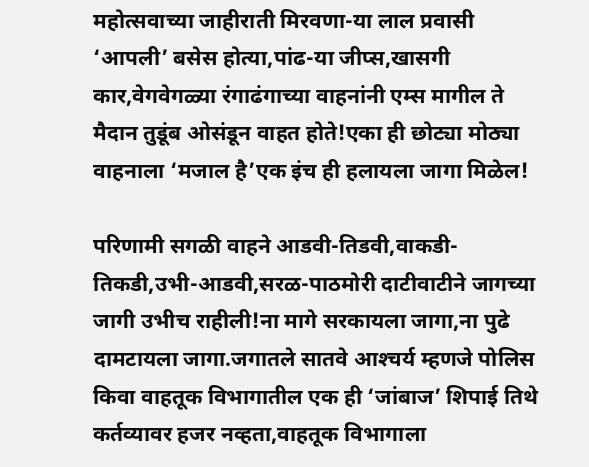महोत्सवाच्या जाहीराती मिरवणा-या लाल प्रवासी ‘आपली’ बसेस होत्या,पांढ-या जीप्स,खासगी कार,वेगवेगळ्या रंगाढंगाच्या वाहनांनी एम्स मागील ते मैदान तुडूंब ओसंडून वाहत होते!एका ही छोट्या मोठ्या वाहनाला ‘मजाल है’एक इंच ही हलायला जागा मिळेल!

परिणामी सगळी वाहने आडवी-तिडवी,वाकडी-तिकडी,उभी-आडवी,सरळ-पाठमोरी दाटीवाटीने जागच्या जागी उभीच राहीली!ना मागे सरकायला जागा,ना पुढे दामटायला जागा.जगातले सातवे आश्‍चर्य म्हणजे पोलिस किवा वाहतूक विभागातील एक ही ‘जांबाज’ शिपाई तिथे कर्तव्यावर हजर नव्हता,वाहतूक विभागाला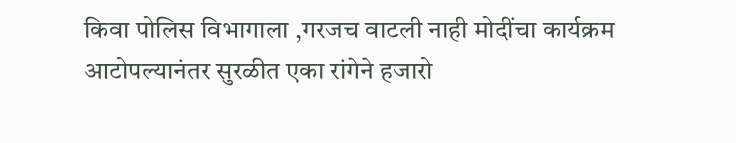किवा पोलिस विभागाला ,गरजच वाटली नाही मोदींचा कार्यक्रम आटोपल्यानंतर सुरळीत एका रांगेने हजारो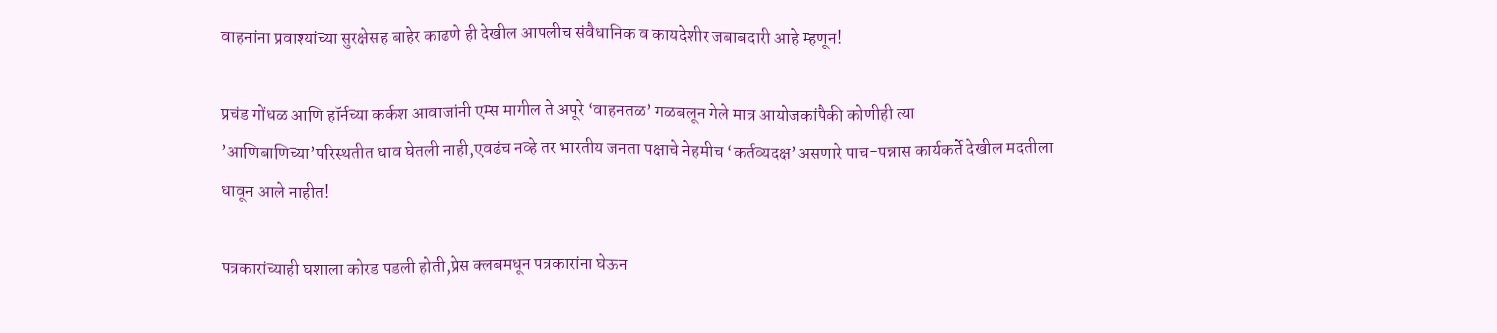वाहनांना प्रवाश्‍यांच्या सुरक्षेसह बाहेर काढणे ही देखील आपलीच संवैधानिक व कायदेशीर जबाबदारी आहे म्हणून!

प्रचंड गोंधळ आणि हॉर्नच्या कर्कश आवाजांनी एम्स मागील ते अपूरे ‘वाहनतळ’ गळबलून गेले मात्र आयोजकांपैकी कोणीही त्या ’आणिबाणिच्या’परिस्थतीत धाव घेतली नाही,एवढंच नव्हे तर भारतीय जनता पक्षाचे नेहमीच ‘कर्तव्यदक्ष’असणारे पाच-पन्नास कार्यकर्ते देखील मदतीला धावून आले नाहीत!

पत्रकारांच्याही घशाला कोरड पडली होती,प्रेस क्लबमधून पत्रकारांना घेऊन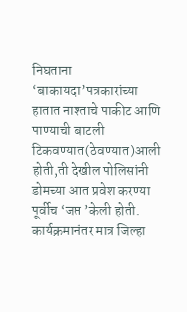निघताना ‘बाकायदा’पत्रकारांच्या हातात नाश्‍ताचे पाकीट आणि पाण्याची बाटली टिकवण्यात(ठेवण्यात)आली होती,ती देखील पोलिसांनी डोमच्या आत प्रवेश करण्या पूर्वीच ‘जप्त ’केली होती. कार्यक्रमानंतर मात्र जिल्हा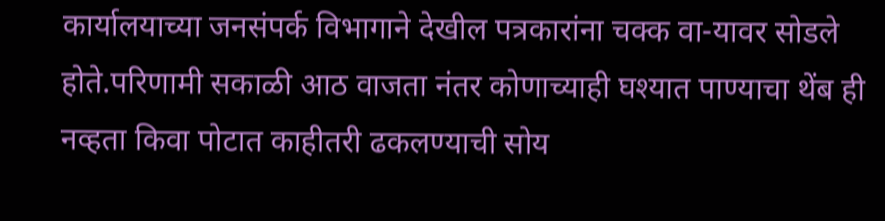कार्यालयाच्या जनसंपर्क विभागाने देखील पत्रकारांना चक्क वा-यावर सोडले होते.परिणामी सकाळी आठ वाजता नंतर कोणाच्याही घश्‍यात पाण्याचा थेंब ही नव्हता किवा पोटात काहीतरी ढकलण्याची सोय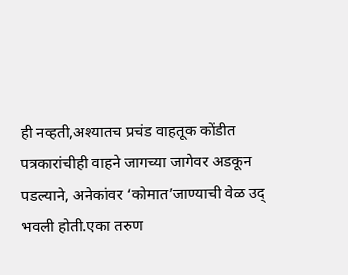ही नव्हती,अश्‍यातच प्रचंड वाहतूक कोंडीत पत्रकारांचीही वाहने जागच्या जागेवर अडकून पडल्याने, अनेकांवर ‘कोमात’जाण्याची वेळ उद् भवली होती.एका तरुण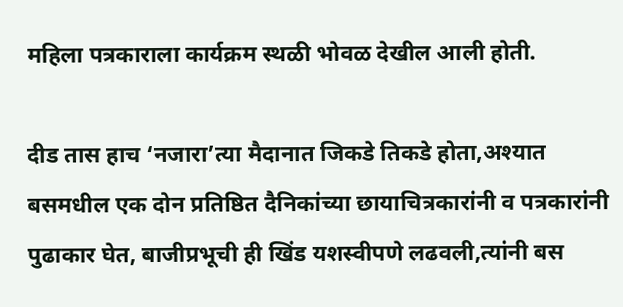महिला पत्रकाराला कार्यक्रम स्थळी भोवळ देखील आली होती.

दीड तास हाच ‘नजारा’त्या मैदानात जिकडे तिकडे होता,अश्‍यात बसमधील एक दोन प्रतिष्ठित दैनिकांच्या छायाचित्रकारांनी व पत्रकारांनी पुढाकार घेत, बाजीप्रभूची ही खिंड यशस्वीपणे लढवली,त्यांनी बस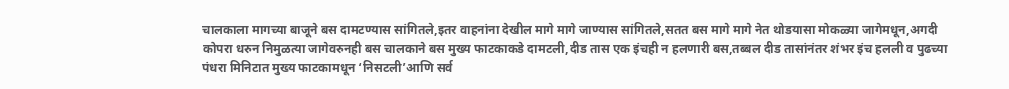चालकाला मागच्या बाजूने बस दामटण्यास सांगितले,इतर वाहनांना देखील मागे मागे जाण्यास सांगितले,सतत बस मागे मागे नेत थोडयासा मोकळ्या जागेमधून,अगदी कोपरा धरुन निमुळत्या जागेवरुनही बस चालकाने बस मुख्य फाटकाकडे दामटली,दीड तास एक इंचही न हलणारी बस,तब्बल दीड तासांनंतर शंभर इंच हलली व पुढच्या पंधरा मिनिटात मुख्य फाटकामधून ‘निसटली’आणि सर्व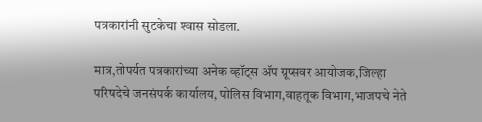पत्रकारांनी सुटकेचा श्‍वास सोडला.

मात्र,तोपर्यत पत्रकारांच्या अनेक व्हॉट्स ॲप ग्रूप्सवर आयोजक,जिल्हा परिषदेचे जनसंपर्क कार्यालय, पोलिस विभाग,वाहतूक विभाग,भाजपचे नेते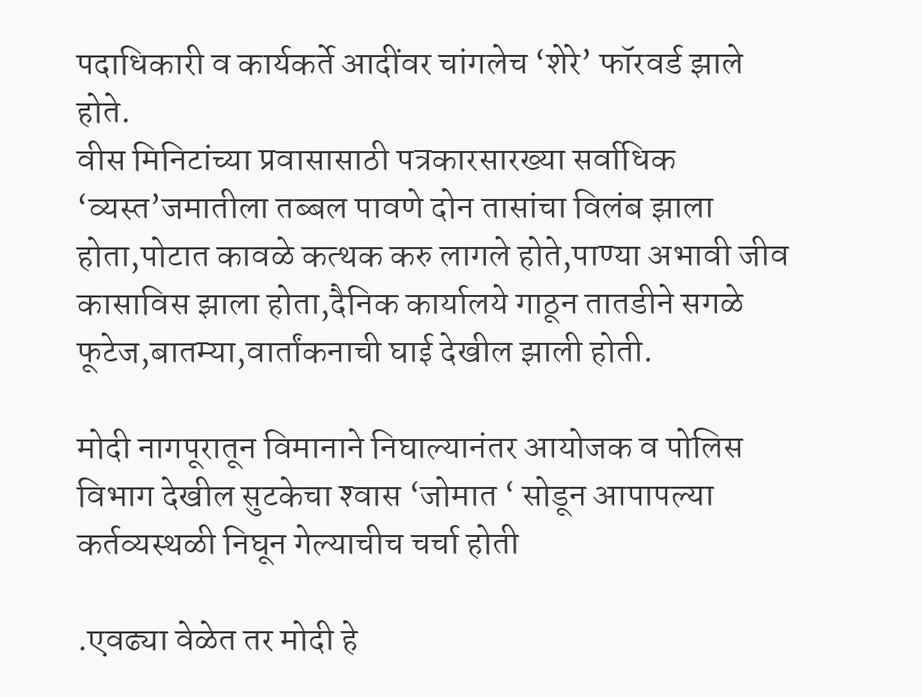पदाधिकारी व कार्यकर्ते आदींवर चांगलेच ‘शेरे’ फॉरवर्ड झाले होते.
वीस मिनिटांच्या प्रवासासाठी पत्रकारसारख्या सर्वाधिक ‘व्यस्त’जमातीला तब्बल पावणे दोन तासांचा विलंब झाला होता,पोटात कावळे कत्थक करु लागले होते,पाण्या अभावी जीव कासाविस झाला होता,दैनिक कार्यालये गाठून तातडीने सगळे फूटेज,बातम्या,वार्तांकनाची घाई देखील झाली होती.

मोदी नागपूरातून विमानाने निघाल्यानंतर आयोजक व पोलिस विभाग देखील सुटकेचा श्‍वास ‘जोमात ‘ सोडून आपापल्या कर्तव्यस्थळी निघून गेल्याचीच चर्चा होती

.एवढ्या वेळेत तर मोदी हे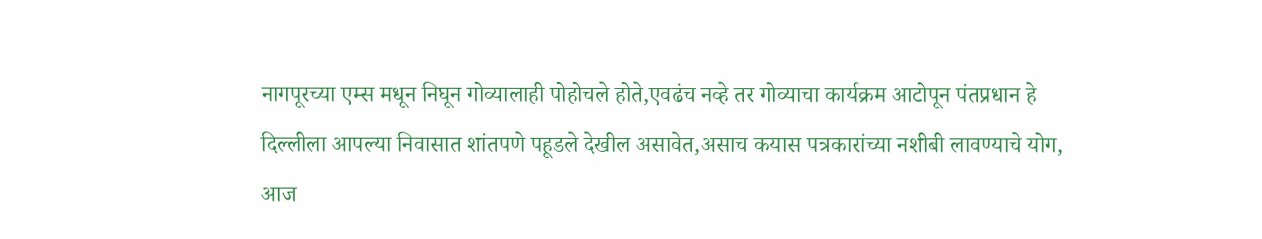नागपूरच्या एम्स मधून निघून गोव्यालाही पोहोचले होते,एवढंच नव्हे तर गोव्याचा कार्यक्रम आटोपून पंतप्रधान हे दिल्लीला आपल्या निवासात शांतपणे पहूडले देखील असावेत,असाच कयास पत्रकारांच्या नशीबी लावण्याचे योग, आज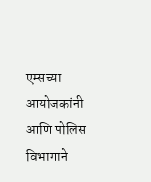एम्सच्या आयोजकांनी आणि पोलिस विभागाने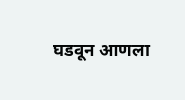घडवून आणला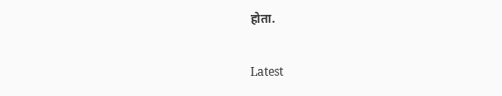होता.

Latest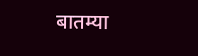बातम्या